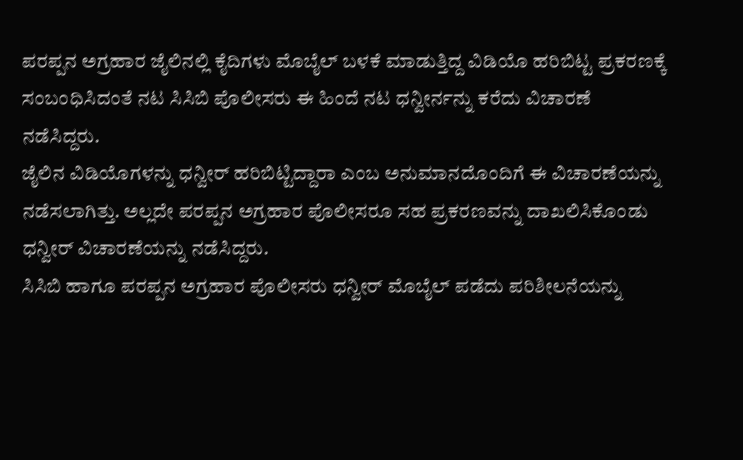ಪರಪ್ಪನ ಅಗ್ರಹಾರ ಜೈಲಿನಲ್ಲಿ ಕೈದಿಗಳು ಮೊಬೈಲ್ ಬಳಕೆ ಮಾಡುತ್ತಿದ್ದ ವಿಡಿಯೊ ಹರಿಬಿಟ್ಟ ಪ್ರಕರಣಕ್ಕೆ ಸಂಬಂಧಿಸಿದಂತೆ ನಟ ಸಿಸಿಬಿ ಪೊಲೀಸರು ಈ ಹಿಂದೆ ನಟ ಧನ್ವೀರ್ನನ್ನು ಕರೆದು ವಿಚಾರಣೆ ನಡೆಸಿದ್ದರು.
ಜೈಲಿನ ವಿಡಿಯೊಗಳನ್ನು ಧನ್ವೀರ್ ಹರಿಬಿಟ್ಟಿದ್ದಾರಾ ಎಂಬ ಅನುಮಾನದೊಂದಿಗೆ ಈ ವಿಚಾರಣೆಯನ್ನು ನಡೆಸಲಾಗಿತ್ತು. ಅಲ್ಲದೇ ಪರಪ್ಪನ ಅಗ್ರಹಾರ ಪೊಲೀಸರೂ ಸಹ ಪ್ರಕರಣವನ್ನು ದಾಖಲಿಸಿಕೊಂಡು ಧನ್ವೀರ್ ವಿಚಾರಣೆಯನ್ನು ನಡೆಸಿದ್ದರು.
ಸಿಸಿಬಿ ಹಾಗೂ ಪರಪ್ಪನ ಅಗ್ರಹಾರ ಪೊಲೀಸರು ಧನ್ವೀರ್ ಮೊಬೈಲ್ ಪಡೆದು ಪರಿಶೀಲನೆಯನ್ನು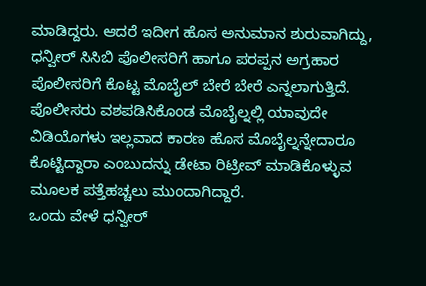ಮಾಡಿದ್ದರು. ಆದರೆ ಇದೀಗ ಹೊಸ ಅನುಮಾನ ಶುರುವಾಗಿದ್ದು, ಧನ್ವೀರ್ ಸಿಸಿಬಿ ಪೊಲೀಸರಿಗೆ ಹಾಗೂ ಪರಪ್ಪನ ಅಗ್ರಹಾರ ಪೊಲೀಸರಿಗೆ ಕೊಟ್ಟ ಮೊಬೈಲ್ ಬೇರೆ ಬೇರೆ ಎನ್ನಲಾಗುತ್ತಿದೆ.
ಪೊಲೀಸರು ವಶಪಡಿಸಿಕೊಂಡ ಮೊಬೈಲ್ನಲ್ಲಿ ಯಾವುದೇ ವಿಡಿಯೊಗಳು ಇಲ್ಲವಾದ ಕಾರಣ ಹೊಸ ಮೊಬೈಲ್ನನ್ನೇದಾರೂ ಕೊಟ್ಟಿದ್ದಾರಾ ಎಂಬುದನ್ನು ಡೇಟಾ ರಿಟ್ರೀವ್ ಮಾಡಿಕೊಳ್ಳುವ ಮೂಲಕ ಪತ್ತೆಹಚ್ಚಲು ಮುಂದಾಗಿದ್ದಾರೆ.
ಒಂದು ವೇಳೆ ಧನ್ವೀರ್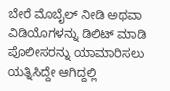ಬೇರೆ ಮೊಬೈಲ್ ನೀಡಿ ಅಥವಾ ವಿಡಿಯೊಗಳನ್ನು ಡಿಲಿಟ್ ಮಾಡಿ ಪೊಲೀಸರನ್ನು ಯಾಮಾರಿಸಲು ಯತ್ನಿಸಿದ್ದೇ ಆಗಿದ್ದಲ್ಲಿ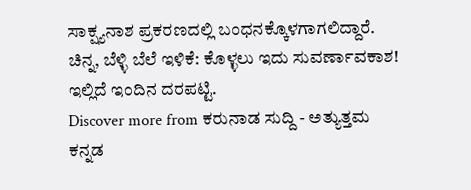ಸಾಕ್ಷ್ಯನಾಶ ಪ್ರಕರಣದಲ್ಲಿ ಬಂಧನಕ್ಕೊಳಗಾಗಲಿದ್ದಾರೆ.
ಚಿನ್ನ, ಬೆಳ್ಳಿ ಬೆಲೆ ಇಳಿಕೆ: ಕೊಳ್ಳಲು ಇದು ಸುವರ್ಣಾವಕಾಶ! ಇಲ್ಲಿದೆ ಇಂದಿನ ದರಪಟ್ಟಿ.
Discover more from ಕರುನಾಡ ಸುದ್ದಿ - ಅತ್ಯುತ್ತಮ ಕನ್ನಡ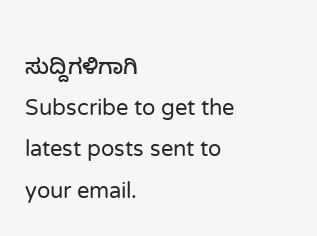ಸುದ್ದಿಗಳಿಗಾಗಿ
Subscribe to get the latest posts sent to your email.